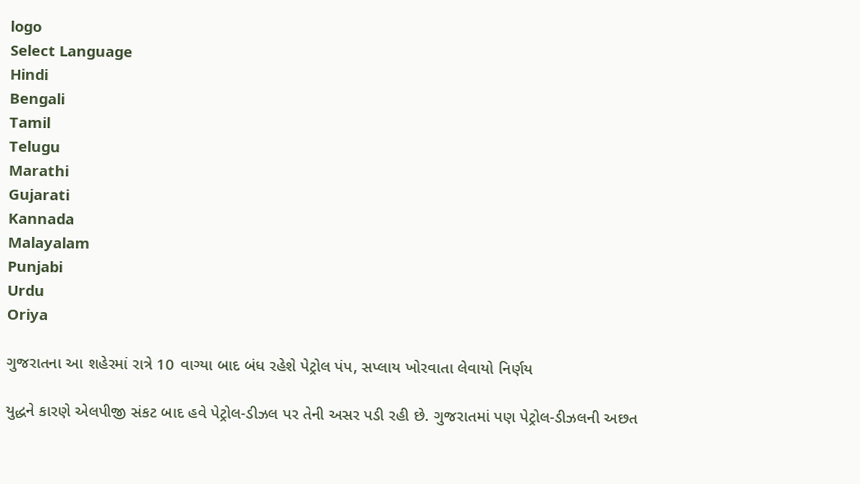logo
Select Language
Hindi
Bengali
Tamil
Telugu
Marathi
Gujarati
Kannada
Malayalam
Punjabi
Urdu
Oriya

ગુજરાતના આ શહેરમાં રાત્રે 10 વાગ્યા બાદ બંધ રહેશે પેટ્રોલ પંપ, સપ્લાય ખોરવાતા લેવાયો નિર્ણય

યુદ્ધને કારણે એલપીજી સંકટ બાદ હવે પેટ્રોલ-ડીઝલ પર તેની અસર પડી રહી છે. ગુજરાતમાં પણ પેટ્રોલ-ડીઝલની અછત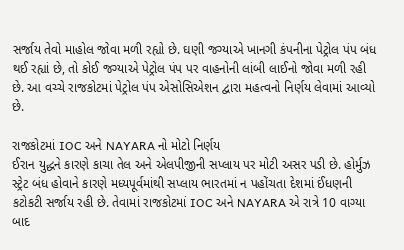સર્જાય તેવો માહોલ જોવા મળી રહ્યો છે. ઘણી જગ્યાએ ખાનગી કંપનીના પેટ્રોલ પંપ બંધ થઈ રહ્યાં છે, તો કોઈ જગ્યાએ પેટ્રોલ પંપ પર વાહનોની લાંબી લાઈનો જોવા મળી રહી છે. આ વચ્ચે રાજકોટમાં પેટ્રોલ પંપ એસોસિએશન દ્વારા મહત્વનો નિર્ણય લેવામાં આવ્યો છે.

રાજકોટમાં IOC અને NAYARA નો મોટો નિર્ણય
ઈરાન યુદ્ધને કારણે કાચા તેલ અને એલપીજીની સપ્લાય પર મોટી અસર પડી છે. હોર્મુઝ સ્ટ્રેટ બંધ હોવાને કારણે મધ્યપૂર્વમાંથી સપ્લાય ભારતમાં ન પહોંચતા દેશમાં ઈંધણની કટોકટી સર્જાય રહી છે. તેવામાં રાજકોટમાં IOC અને NAYARA એ રાત્રે 10 વાગ્યા બાદ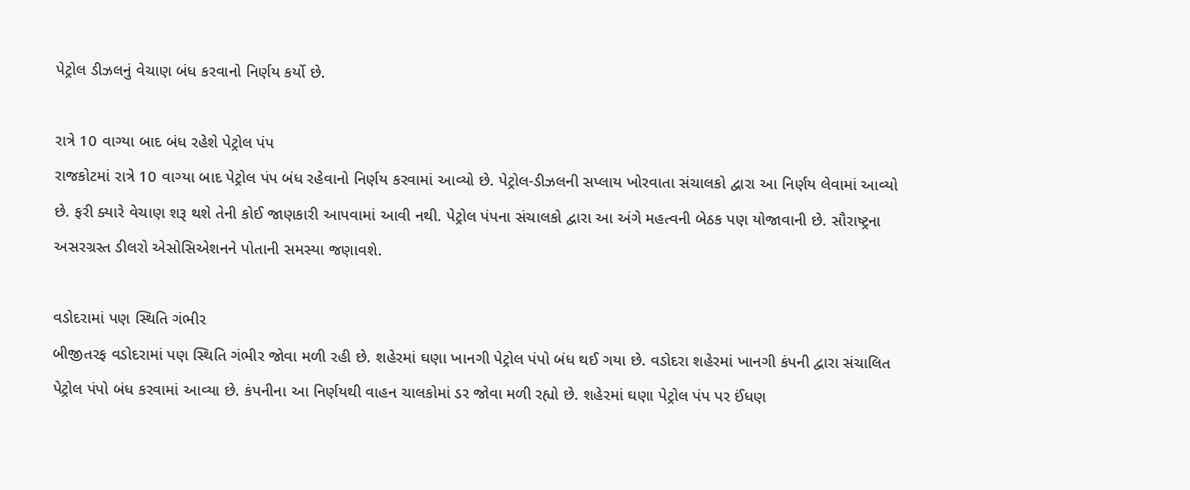પેટ્રોલ ડીઝલનું વેચાણ બંધ કરવાનો નિર્ણય કર્યો છે.

રાત્રે 10 વાગ્યા બાદ બંધ રહેશે પેટ્રોલ પંપ
રાજકોટમાં રાત્રે 10 વાગ્યા બાદ પેટ્રોલ પંપ બંધ રહેવાનો નિર્ણય કરવામાં આવ્યો છે. પેટ્રોલ-ડીઝલની સપ્લાય ખોરવાતા સંચાલકો દ્વારા આ નિર્ણય લેવામાં આવ્યો છે. ફરી ક્યારે વેચાણ શરૂ થશે તેની કોઈ જાણકારી આપવામાં આવી નથી. પેટ્રોલ પંપના સંચાલકો દ્વારા આ અંગે મહત્વની બેઠક પણ યોજાવાની છે. સૌરાષ્ટ્રના અસરગ્રસ્ત ડીલરો એસોસિએશનને પોતાની સમસ્યા જણાવશે.

વડોદરામાં પણ સ્થિતિ ગંભીર
બીજીતરફ વડોદરામાં પણ સ્થિતિ ગંભીર જોવા મળી રહી છે. શહેરમાં ઘણા ખાનગી પેટ્રોલ પંપો બંધ થઈ ગયા છે. વડોદરા શહેરમાં ખાનગી કંપની દ્વારા સંચાલિત પેટ્રોલ પંપો બંધ કરવામાં આવ્યા છે. કંપનીના આ નિર્ણયથી વાહન ચાલકોમાં ડર જોવા મળી રહ્યો છે. શહેરમાં ઘણા પેટ્રોલ પંપ પર ઈંધણ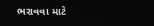ભરાવવા માટે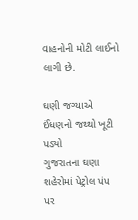વાહનોની મોટી લાઈનો લાગી છે.

ઘણી જગ્યાએ ઈંધણનો જથ્થો ખૂટી પડ્યો
ગુજરાતના ઘણા શહેરોમાં પેટ્રોલ પંપ પર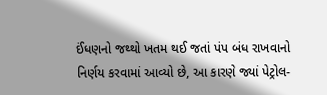ઈંધણનો જથ્થો ખતમ થઈ જતાં પંપ બંધ રાખવાનો નિર્ણય કરવામાં આવ્યો છે, આ કારણે જ્યાં પેટ્રોલ-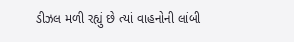ડીઝલ મળી રહ્યું છે ત્યાં વાહનોની લાંબી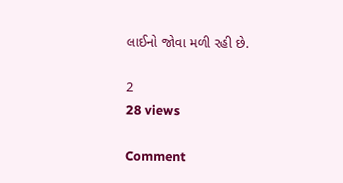લાઈનો જોવા મળી રહી છે.

2
28 views

Comment